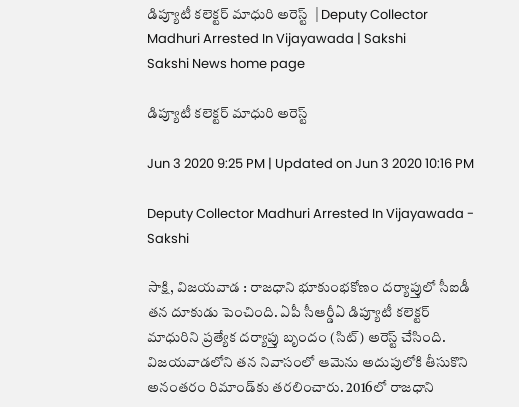డిప్యూటీ కలెక్టర్ మాధురి అరెస్ట్  | Deputy Collector Madhuri Arrested In Vijayawada | Sakshi
Sakshi News home page

డిప్యూటీ కలెక్టర్ మాధురి అరెస్ట్

Jun 3 2020 9:25 PM | Updated on Jun 3 2020 10:16 PM

Deputy Collector Madhuri Arrested In Vijayawada - Sakshi

సాక్షి, విజయవాడ : రాజధాని భూకుంభకోణం దర్యాప్తులో సీఐడీ తన దూకుడు పెంచింది. ఏపీ సీఆర్డీఏ డిప్యూటీ కలెక్టర్ మాధురిని ప్రత్యేక దర్యాప్తు బృందం (సిట్) అరెస్ట్ చేసింది. విజయవాడలోని తన నివాసంలో ఆమెను అదుపులోకి తీసుకొని అనంతరం రిమాండ్‌కు తరలించారు. 2016లో రాజధాని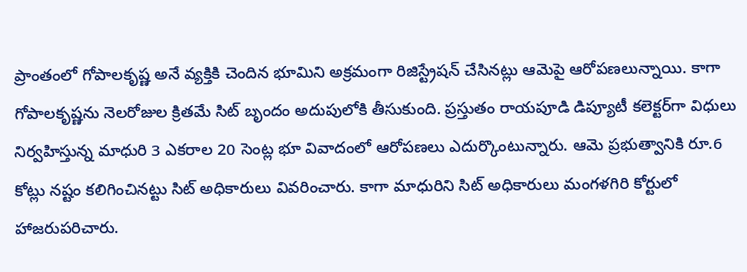ప్రాంతంలో గోపాలకృష్ణ అనే వ్యక్తికి చెందిన భూమిని అక్రమంగా రిజిస్ట్రేషన్ చేసినట్లు ఆమెపై ఆరోపణలున్నాయి. కాగా గోపాలకృష్ణను నెలరోజుల క్రితమే సిట్‌ బృందం అదుపులోకి తీసుకుంది. ప్రస్తుతం రాయపూడి డిప్యూటీ కలెక్టర్‌గా విధులు నిర్వహిస్తున్న మాధురి 3 ఎకరాల 20 సెంట్ల భూ వివాదంలో ఆరోపణలు ఎదుర్కొంటున్నారు. ఆమె ప్రభుత్వానికి రూ.6 కోట్లు నష్టం కలిగించినట్టు సిట్‌ అధికారులు వివరించారు. కాగా మాధురిని సిట్ అధికారులు మంగళగిరి కోర్టులో హాజరుపరిచారు.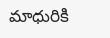మాధురికి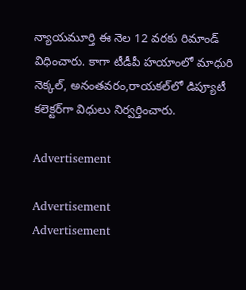న్యాయమూర్తి ఈ నెల 12 వరకు రిమాండ్ విధించారు. కాగా టీడీపీ హయాంలో మాధురి నెక్కల్, అనంతవరం,రాయకల్‌లో డిప్యూటీ కలెక్టర్‌గా విధులు నిర్వర్తించారు.

Advertisement

Advertisement
Advertisement